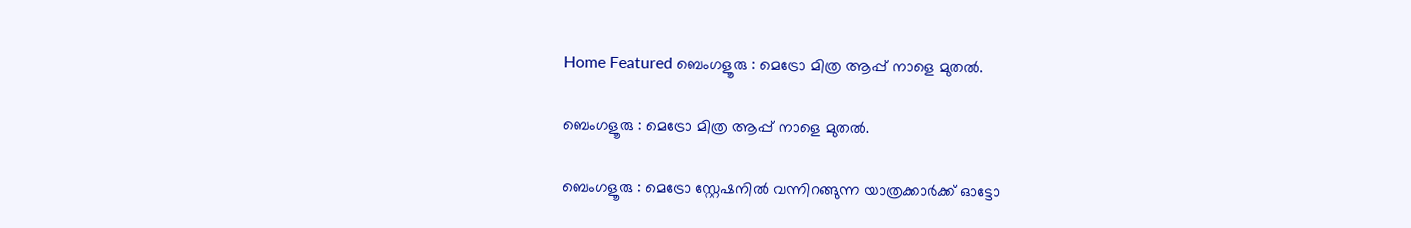Home Featured ബെംഗളൂരു : മെട്രോ മിത്ര ആപ്പ് നാളെ മുതൽ.

ബെംഗളൂരു : മെട്രോ മിത്ര ആപ്പ് നാളെ മുതൽ.

ബെംഗളൂരു : മെട്രോ സ്റ്റേഷനിൽ വന്നിറങ്ങുന്ന യാത്രക്കാർക്ക് ഓട്ടോ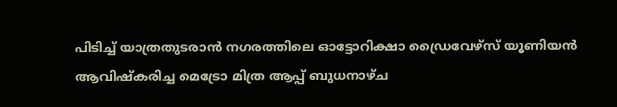പിടിച്ച് യാത്രതുടരാൻ നഗരത്തിലെ ഓട്ടോറിക്ഷാ ഡ്രൈവേഴ്സ് യൂണിയൻ ആവിഷ്കരിച്ച മെട്രോ മിത്ര ആപ്പ് ബുധനാഴ്ച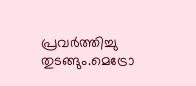പ്രവർത്തിച്ചു തുടങ്ങും.മെട്രോ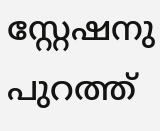സ്റ്റേഷനു പുറത്ത്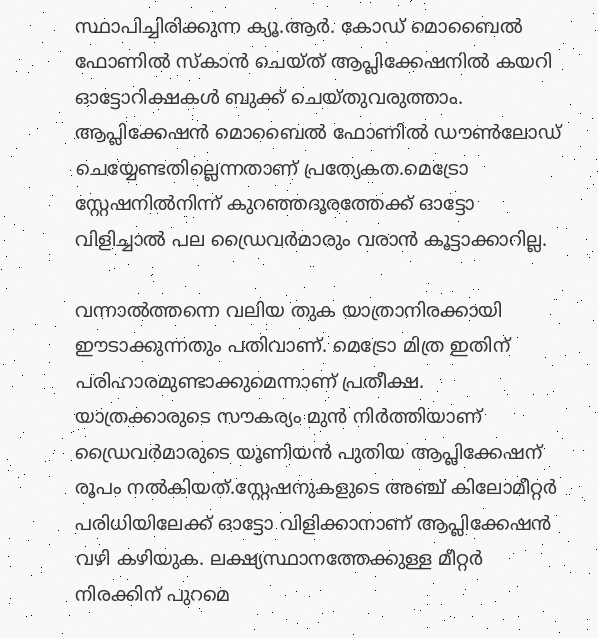സ്ഥാപിച്ചിരിക്കുന്ന ക്യൂ.ആർ. കോഡ് മൊബൈൽ ഫോണിൽ സ്കാൻ ചെയ്ത് ആപ്ലിക്കേഷനിൽ കയറി ഓട്ടോറിക്ഷകൾ ബുക്ക് ചെയ്തുവരുത്താം. ആപ്ലിക്കേഷൻ മൊബൈൽ ഫോണിൽ ഡൗൺലോഡ് ചെയ്യേണ്ടതില്ലെന്നതാണ് പ്രത്യേകത.മെട്രോ സ്റ്റേഷനിൽനിന്ന് കുറഞ്ഞദൂരത്തേക്ക് ഓട്ടോ വിളിച്ചാൽ പല ഡ്രൈവർമാരും വരാൻ കൂട്ടാക്കാറില്ല.

വന്നാൽത്തന്നെ വലിയ തുക യാത്രാനിരക്കായി ഈടാക്കുന്നതും പതിവാണ്. മെട്രോ മിത്ര ഇതിന് പരിഹാരമുണ്ടാക്കുമെന്നാണ് പ്രതീക്ഷ. യാത്രക്കാരുടെ സൗകര്യം മുൻ നിർത്തിയാണ് ഡ്രൈവർമാരുടെ യൂണിയൻ പുതിയ ആപ്ലിക്കേഷന് രൂപം നൽകിയത്.സ്റ്റേഷനുകളുടെ അഞ്ച് കിലോമീറ്റർ പരിധിയിലേക്ക് ഓട്ടോ വിളിക്കാനാണ് ആപ്ലിക്കേഷൻ വഴി കഴിയുക. ലക്ഷ്യസ്ഥാനത്തേക്കുള്ള മീറ്റർ നിരക്കിന് പുറമെ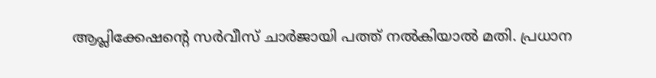ആപ്ലിക്കേഷന്റെ സർവീസ് ചാർജായി പത്ത് നൽകിയാൽ മതി. പ്രധാന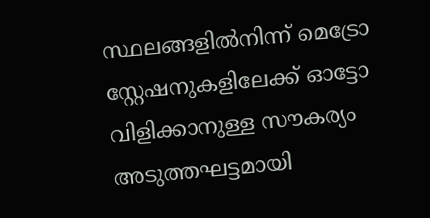സ്ഥലങ്ങളിൽനിന്ന് മെട്രോ സ്റ്റേഷനുകളിലേക്ക് ഓട്ടോ വിളിക്കാനുള്ള സൗകര്യം അടുത്തഘട്ടമായി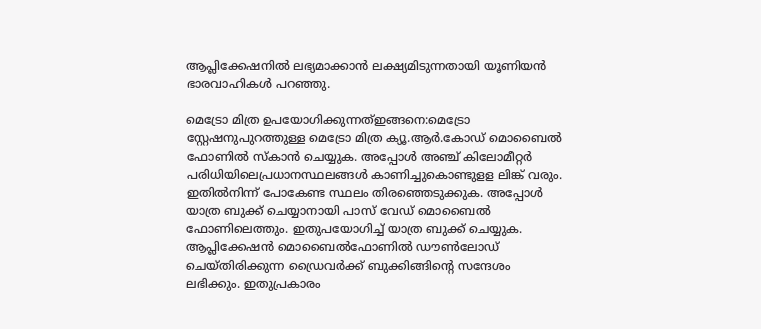ആപ്ലിക്കേഷനിൽ ലഭ്യമാക്കാൻ ലക്ഷ്യമിടുന്നതായി യൂണിയൻ ഭാരവാഹികൾ പറഞ്ഞു.

മെട്രോ മിത്ര ഉപയോഗിക്കുന്നത്ഇങ്ങനെ:മെട്രോ സ്റ്റേഷനുപുറത്തുള്ള മെട്രോ മിത്ര ക്യൂ.ആർ.കോഡ് മൊബൈൽ ഫോണിൽ സ്കാൻ ചെയ്യുക. അപ്പോൾ അഞ്ച് കിലോമീറ്റർ പരിധിയിലെപ്രധാനസ്ഥലങ്ങൾ കാണിച്ചുകൊണ്ടുളള ലിങ്ക് വരും. ഇതിൽനിന്ന് പോകേണ്ട സ്ഥലം തിരഞ്ഞെടുക്കുക. അപ്പോൾ യാത്ര ബുക്ക് ചെയ്യാനായി പാസ് വേഡ് മൊബൈൽ ഫോണിലെത്തും. ഇതുപയോഗിച്ച് യാത്ര ബുക്ക് ചെയ്യുക. ആപ്ലിക്കേഷൻ മൊബൈൽഫോണിൽ ഡൗൺലോഡ് ചെയ്തിരിക്കുന്ന ഡ്രൈവർക്ക് ബുക്കിങ്ങിന്റെ സന്ദേശം ലഭിക്കും. ഇതുപ്രകാരം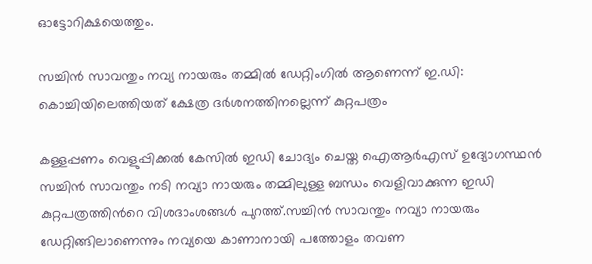ഓട്ടോറിക്ഷയെത്തും.

സച്ചിന്‍ സാവന്തും നവ്യ നായരും തമ്മില്‍ ഡേറ്റിംഗില്‍ ആണെന്ന് ഇ.ഡി: കൊച്ചിയിലെത്തിയത് ക്ഷേത്ര ദര്‍ശനത്തിനല്ലെന്ന് കുറ്റപത്രം

കള്ളപ്പണം വെളുപ്പിക്കല്‍ കേസില്‍ ഇഡി ചോദ്യം ചെയ്ത ഐആര്‍എസ് ഉദ്യോഗസ്ഥൻ സച്ചിൻ സാവന്തും നടി നവ്യാ നായരും തമ്മിലുള്ള ബന്ധം വെളിവാക്കുന്ന ഇഡി കുറ്റപത്രത്തിന്‍റെ വിശദാംശങ്ങള്‍ പുറത്ത്.സച്ചിൻ സാവന്തും നവ്യാ നായരും ഡേറ്റിങ്ങിലാണെന്നും നവ്യയെ കാണാനായി പത്തോളം തവണ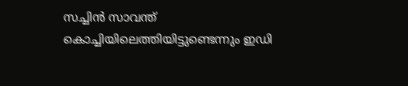സച്ചിന്‍ സാവന്ത് കൊച്ചിയിലെത്തിയിട്ടുണ്ടെന്നും ഇഡി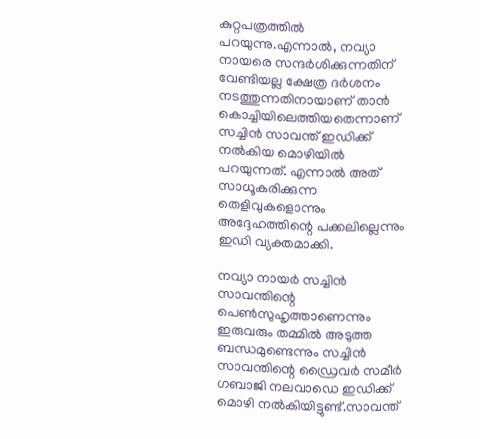കുറ്റപത്രത്തില്‍ പറയുന്നു.എന്നാല്‍, നവ്യാ നായരെ സന്ദര്‍ശിക്കുന്നതിന് വേണ്ടിയല്ല ക്ഷേത്ര ദര്‍ശനം നടത്തുന്നതിനായാണ് താന്‍ കൊച്ചിയിലെത്തിയതെന്നാണ് സച്ചിന്‍ സാവന്ത് ഇഡിക്ക് നല്‍കിയ മൊഴിയില്‍ പറയുന്നത്. എന്നാല്‍ അത് സാധൂകരിക്കുന്ന തെളിവുകളൊന്നും അദ്ദേഹത്തിന്റെ പക്കലില്ലെന്നും ഇഡി വ്യക്തമാക്കി.

നവ്യാ നായര്‍ സച്ചിന്‍ സാവന്തിന്റെ പെണ്‍സുഹൃത്താണെന്നും ഇരുവരും തമ്മില്‍ അടുത്ത ബന്ധമുണ്ടെന്നും സച്ചിൻ സാവന്തിന്റെ ഡ്രൈവര്‍ സമീര്‍ ഗബാജി നലവാഡെ ഇഡിക്ക് മൊഴി നല്‍കിയിട്ടുണ്ട്.സാവന്ത്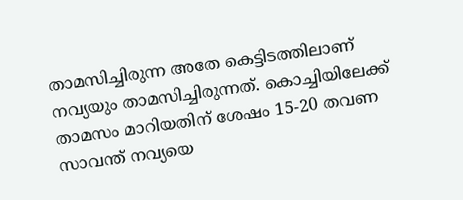താമസിച്ചിരുന്ന അതേ കെട്ടിടത്തിലാണ് നവ്യയും താമസിച്ചിരുന്നത്. കൊച്ചിയിലേക്ക് താമസം മാറിയതിന് ശേഷം 15-20 തവണ സാവന്ത് നവ്യയെ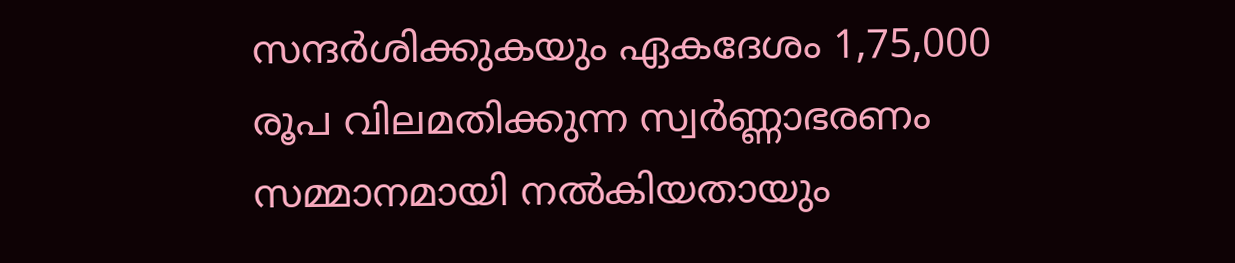സന്ദര്‍ശിക്കുകയും ഏകദേശം 1,75,000 രൂപ വിലമതിക്കുന്ന സ്വര്‍ണ്ണാഭരണം സമ്മാനമായി നല്‍കിയതായും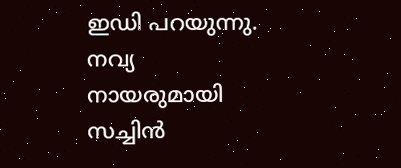ഇഡി പറയുന്നു. നവ്യ നായരുമായി സച്ചിൻ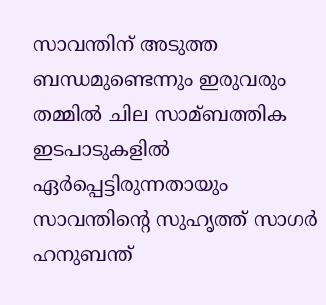സാവന്തിന് അടുത്ത ബന്ധമുണ്ടെന്നും ഇരുവരും തമ്മില്‍ ചില സാമ്ബത്തിക ഇടപാടുകളില്‍ ഏര്‍പ്പെട്ടിരുന്നതായും സാവന്തിന്‍റെ സുഹൃത്ത് സാഗര്‍ ഹനുബന്ത്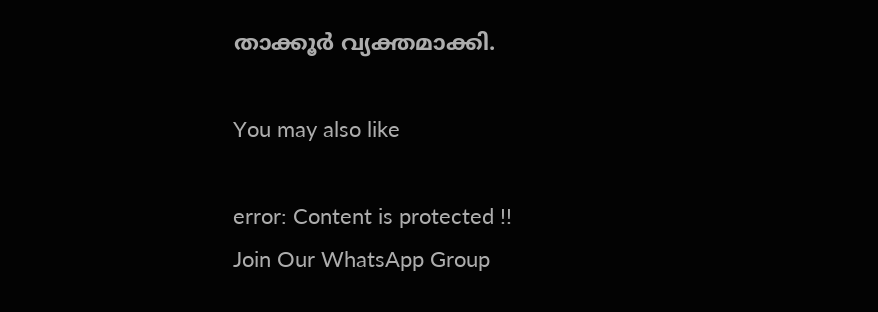താക്കൂര്‍ വ്യക്തമാക്കി.

You may also like

error: Content is protected !!
Join Our WhatsApp Group